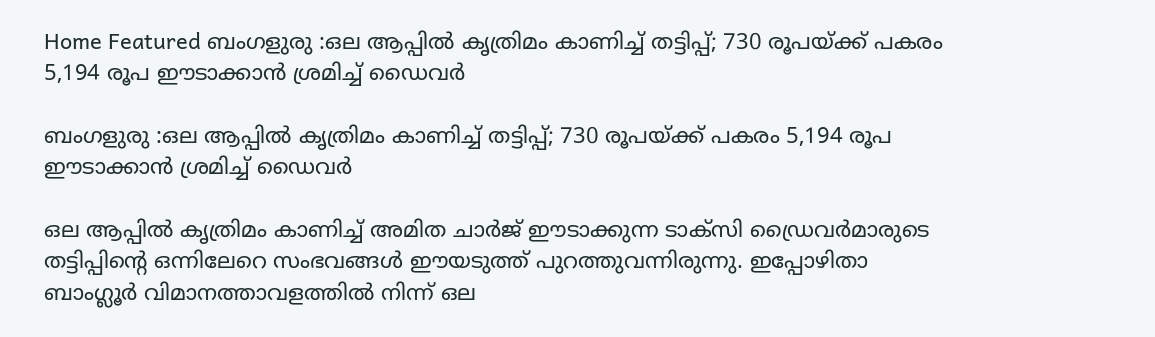Home Featured ബംഗളുരു :ഒല ആപ്പിൽ കൃത്രിമം കാണിച്ച് തട്ടിപ്പ്; 730 രൂപയ്ക്ക് പകരം 5,194 രൂപ ഈടാക്കാൻ ശ്രമിച്ച് ഡൈവർ

ബംഗളുരു :ഒല ആപ്പിൽ കൃത്രിമം കാണിച്ച് തട്ടിപ്പ്; 730 രൂപയ്ക്ക് പകരം 5,194 രൂപ ഈടാക്കാൻ ശ്രമിച്ച് ഡൈവർ

ഒല ആപ്പില്‍ കൃത്രിമം കാണിച്ച് അമിത ചാർജ് ഈടാക്കുന്ന ടാക്സി ഡ്രൈവർമാരുടെ തട്ടിപ്പിന്റെ ഒന്നിലേറെ സംഭവങ്ങൾ ഈയടുത്ത് പുറത്തുവന്നിരുന്നു. ഇപ്പോഴിതാ ബാംഗ്ലൂർ വിമാനത്താവളത്തിൽ നിന്ന് ഒല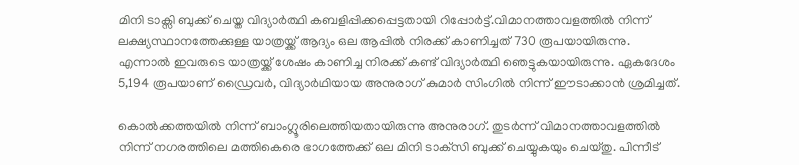മിനി ടാക്സി ബുക്ക് ചെയ്ത വിദ്യാർത്ഥി കബളിപ്പിക്കപ്പെട്ടതായി റിപ്പോർട്ട്‌.വിമാനത്താവളത്തിൽ നിന്ന് ലക്ഷ്യസ്ഥാനത്തേക്കുള്ള യാത്രയ്ക്ക് ആദ്യം ഒല ആപ്പിൽ നിരക്ക് കാണിച്ചത് 730 രൂപയായിരുന്നു. എന്നാൽ ഇവരുടെ യാത്രയ്ക്ക് ശേഷം കാണിച്ച നിരക്ക് കണ്ട് വിദ്യാർത്ഥി ഞെട്ടുകയായിരുന്നു. ഏകദേശം 5,194 രൂപയാണ് ഡ്രൈവർ, വിദ്യാർഥിയായ അനുരാഗ് കുമാർ സിംഗിൽ നിന്ന് ഈടാക്കാൻ ശ്രമിച്ചത്.

കൊൽക്കത്തയിൽ നിന്ന് ബാംഗ്ലൂരിലെത്തിയതായിരുന്നു അനുരാഗ്. തുടർന്ന് വിമാനത്താവളത്തിൽ നിന്ന് നഗരത്തിലെ മത്തികെരെ ഭാഗത്തേക്ക് ഒല മിനി ടാക്‌സി ബുക്ക് ചെയ്യുകയും ചെയ്തു. പിന്നീട്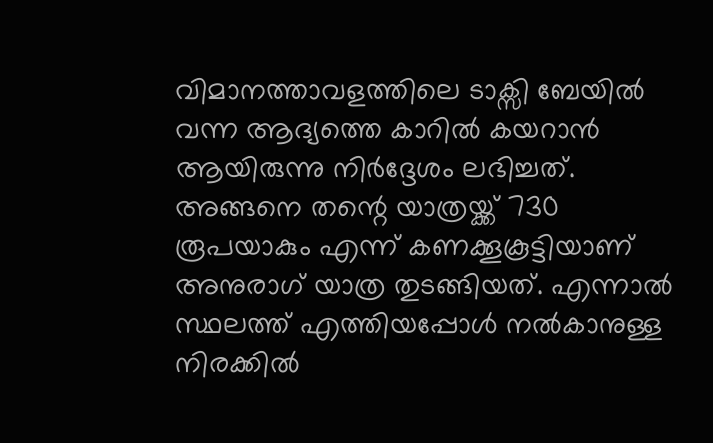വിമാനത്താവളത്തിലെ ടാക്സി ബേയിൽ വന്ന ആദ്യത്തെ കാറിൽ കയറാൻ ആയിരുന്നു നിർദ്ദേശം ലഭിച്ചത്. അങ്ങനെ തന്റെ യാത്രയ്ക്ക് 730 രൂപയാകും എന്ന് കണക്കൂകൂട്ടിയാണ് അനുരാഗ് യാത്ര തുടങ്ങിയത്. എന്നാൽ സ്ഥലത്ത് എത്തിയപ്പോൾ നൽകാനുള്ള നിരക്കിൽ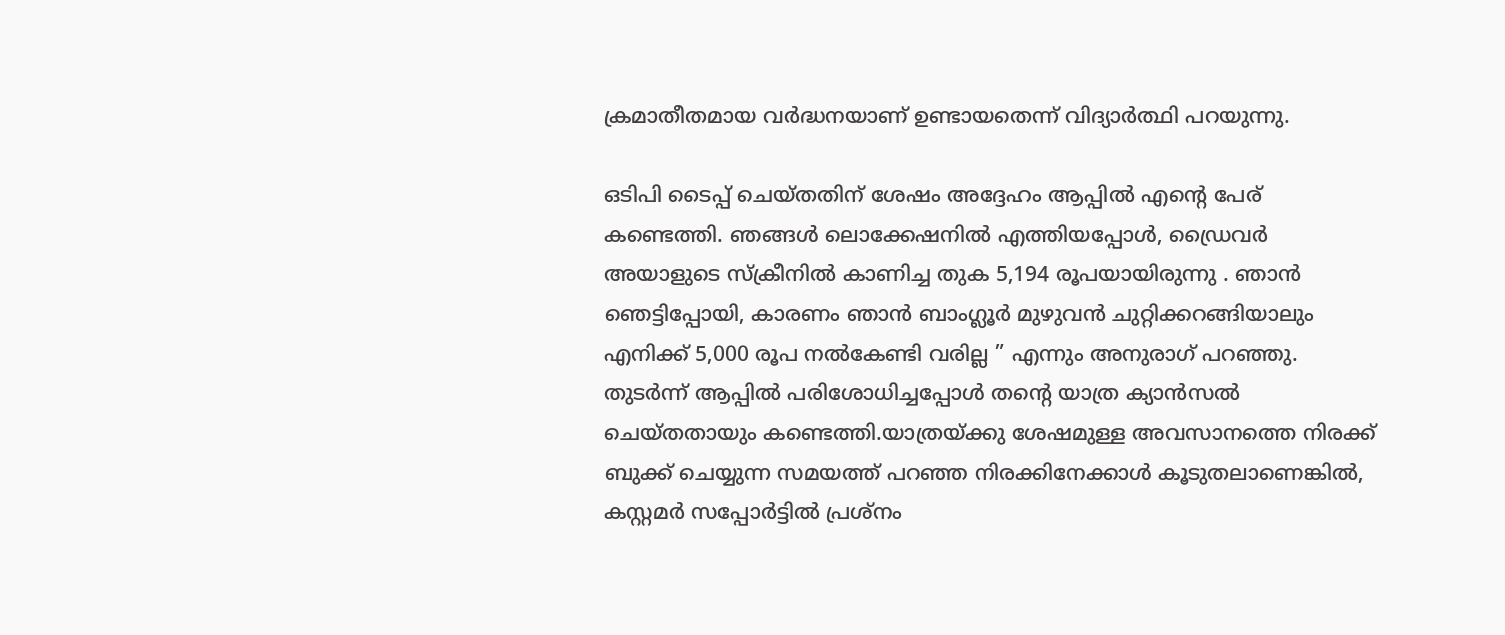ക്രമാതീതമായ വർദ്ധനയാണ് ഉണ്ടായതെന്ന് വിദ്യാർത്ഥി പറയുന്നു.

ഒടിപി ടൈപ്പ് ചെയ്തതിന് ശേഷം അദ്ദേഹം ആപ്പിൽ എന്റെ പേര് കണ്ടെത്തി. ഞങ്ങൾ ലൊക്കേഷനിൽ എത്തിയപ്പോൾ, ഡ്രൈവർ അയാളുടെ സ്ക്രീനിൽ കാണിച്ച തുക 5,194 രൂപയായിരുന്നു . ഞാൻ ഞെട്ടിപ്പോയി, കാരണം ഞാൻ ബാംഗ്ലൂർ മുഴുവൻ ചുറ്റിക്കറങ്ങിയാലും എനിക്ക് 5,000 രൂപ നൽകേണ്ടി വരില്ല ” എന്നും അനുരാഗ് പറഞ്ഞു. തുടർന്ന് ആപ്പിൽ പരിശോധിച്ചപ്പോൾ തന്റെ യാത്ര ക്യാൻസൽ ചെയ്തതായും കണ്ടെത്തി.യാത്രയ്ക്കു ശേഷമുള്ള അവസാനത്തെ നിരക്ക് ബുക്ക് ചെയ്യുന്ന സമയത്ത് പറഞ്ഞ നിരക്കിനേക്കാൾ കൂടുതലാണെങ്കിൽ, കസ്റ്റമർ സപ്പോർട്ടിൽ പ്രശ്നം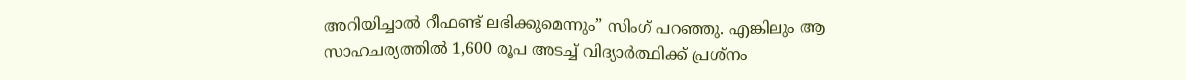അറിയിച്ചാൽ റീഫണ്ട് ലഭിക്കുമെന്നും” സിംഗ് പറഞ്ഞു. എങ്കിലും ആ സാഹചര്യത്തിൽ 1,600 രൂപ അടച്ച് വിദ്യാർത്ഥിക്ക് പ്രശ്നം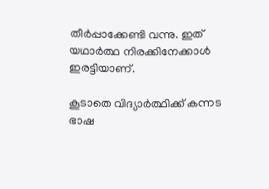തീർപ്പാക്കേണ്ടി വന്നു. ഇത് യഥാർത്ഥ നിരക്കിനേക്കാൾ ഇരട്ടിയാണ്.

കൂടാതെ വിദ്യാർത്ഥിക്ക് കന്നട ഭാഷ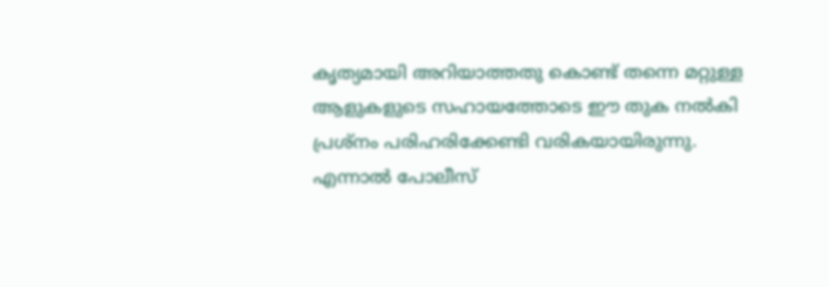കൃത്യമായി അറിയാത്തതു കൊണ്ട് തന്നെ മറ്റുള്ള ആളുകളുടെ സഹായത്തോടെ ഈ തുക നൽകി പ്രശ്നം പരിഹരിക്കേണ്ടി വരികയായിരുന്നു. എന്നാൽ പോലീസ്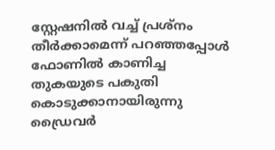സ്റ്റേഷനിൽ വച്ച് പ്രശ്നം തീർക്കാമെന്ന് പറഞ്ഞപ്പോൾ ഫോണിൽ കാണിച്ച തുകയുടെ പകുതി കൊടുക്കാനായിരുന്നു ഡ്രൈവർ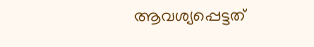ആവശ്യപ്പെട്ടത്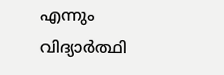എന്നും വിദ്യാർത്ഥി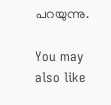പറയുന്നു.

You may also like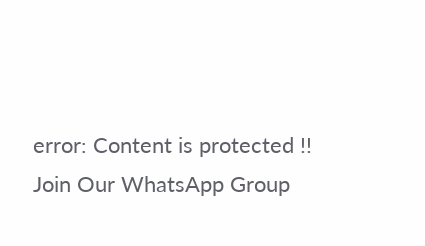error: Content is protected !!
Join Our WhatsApp Group